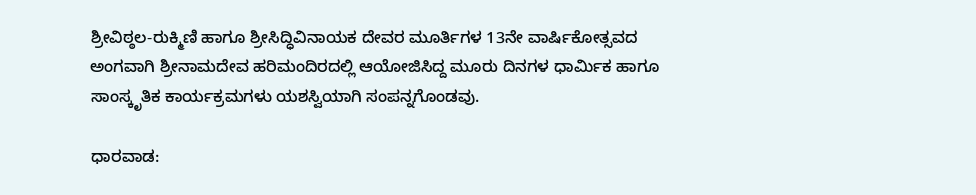ಶ್ರೀವಿಠ್ಠಲ-ರುಕ್ಮಿಣಿ ಹಾಗೂ ಶ್ರೀಸಿದ್ಧಿವಿನಾಯಕ ದೇವರ ಮೂರ್ತಿಗಳ 13ನೇ ವಾರ್ಷಿಕೋತ್ಸವದ ಅಂಗವಾಗಿ ಶ್ರೀನಾಮದೇವ ಹರಿಮಂದಿರದಲ್ಲಿ ಆಯೋಜಿಸಿದ್ದ ಮೂರು ದಿನಗಳ ಧಾರ್ಮಿಕ ಹಾಗೂ ಸಾಂಸ್ಕೃತಿಕ ಕಾರ್ಯಕ್ರಮಗಳು ಯಶಸ್ವಿಯಾಗಿ ಸಂಪನ್ನಗೊಂಡವು.

ಧಾರವಾಡ: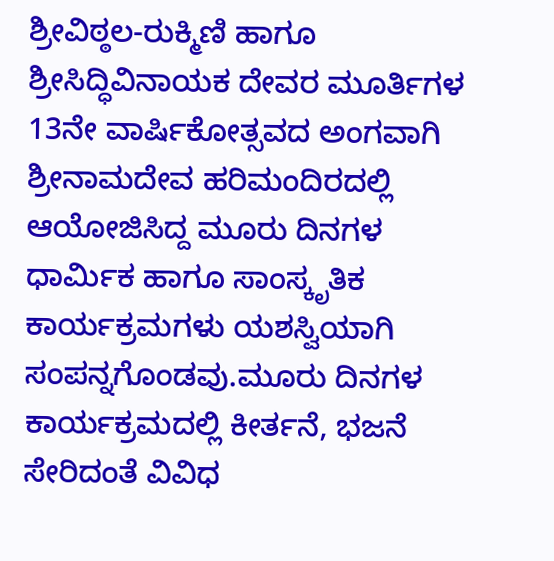ಶ್ರೀವಿಠ್ಠಲ-ರುಕ್ಮಿಣಿ ಹಾಗೂ ಶ್ರೀಸಿದ್ಧಿವಿನಾಯಕ ದೇವರ ಮೂರ್ತಿಗಳ 13ನೇ ವಾರ್ಷಿಕೋತ್ಸವದ ಅಂಗವಾಗಿ ಶ್ರೀನಾಮದೇವ ಹರಿಮಂದಿರದಲ್ಲಿ ಆಯೋಜಿಸಿದ್ದ ಮೂರು ದಿನಗಳ ಧಾರ್ಮಿಕ ಹಾಗೂ ಸಾಂಸ್ಕೃತಿಕ ಕಾರ್ಯಕ್ರಮಗಳು ಯಶಸ್ವಿಯಾಗಿ ಸಂಪನ್ನಗೊಂಡವು.ಮೂರು ದಿನಗಳ ಕಾರ್ಯಕ್ರಮದಲ್ಲಿ ಕೀರ್ತನೆ, ಭಜನೆ ಸೇರಿದಂತೆ ವಿವಿಧ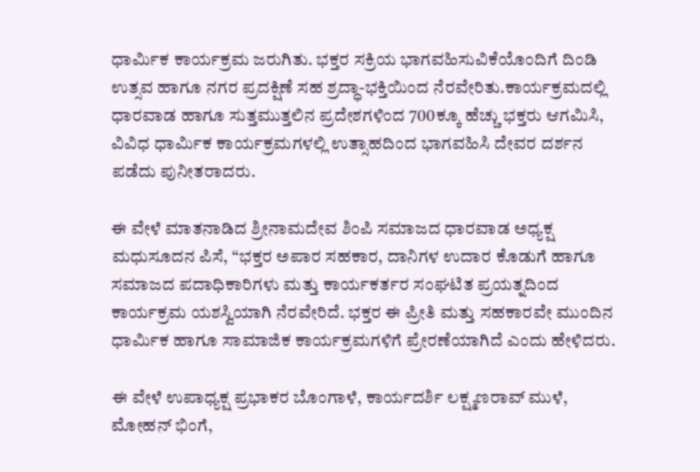ಧಾರ್ಮಿಕ ಕಾರ್ಯಕ್ರಮ ಜರುಗಿತು. ಭಕ್ತರ ಸಕ್ರಿಯ ಭಾಗವಹಿಸುವಿಕೆಯೊಂದಿಗೆ ದಿಂಡಿ ಉತ್ಸವ ಹಾಗೂ ನಗರ ಪ್ರದಕ್ಷಿಣೆ ಸಹ ಶ್ರದ್ಧಾ-ಭಕ್ತಿಯಿಂದ ನೆರವೇರಿತು.ಕಾರ್ಯಕ್ರಮದಲ್ಲಿ ಧಾರವಾಡ ಹಾಗೂ ಸುತ್ತಮುತ್ತಲಿನ ಪ್ರದೇಶಗಳಿಂದ 700ಕ್ಕೂ ಹೆಚ್ಚು ಭಕ್ತರು ಆಗಮಿಸಿ, ವಿವಿಧ ಧಾರ್ಮಿಕ ಕಾರ್ಯಕ್ರಮಗಳಲ್ಲಿ ಉತ್ಸಾಹದಿಂದ ಭಾಗವಹಿಸಿ ದೇವರ ದರ್ಶನ ಪಡೆದು ಪುನೀತರಾದರು.

ಈ ವೇಳೆ ಮಾತನಾಡಿದ ಶ್ರೀನಾಮದೇವ ಶಿಂಪಿ ಸಮಾಜದ ಧಾರವಾಡ ಅಧ್ಯಕ್ಷ ಮಧುಸೂದನ ಪಿಸೆ, “ಭಕ್ತರ ಅಪಾರ ಸಹಕಾರ, ದಾನಿಗಳ ಉದಾರ ಕೊಡುಗೆ ಹಾಗೂ ಸಮಾಜದ ಪದಾಧಿಕಾರಿಗಳು ಮತ್ತು ಕಾರ್ಯಕರ್ತರ ಸಂಘಟಿತ ಪ್ರಯತ್ನದಿಂದ ಕಾರ್ಯಕ್ರಮ ಯಶಸ್ವಿಯಾಗಿ ನೆರವೇರಿದೆ. ಭಕ್ತರ ಈ ಪ್ರೀತಿ ಮತ್ತು ಸಹಕಾರವೇ ಮುಂದಿನ ಧಾರ್ಮಿಕ ಹಾಗೂ ಸಾಮಾಜಿಕ ಕಾರ್ಯಕ್ರಮಗಳಿಗೆ ಪ್ರೇರಣೆಯಾಗಿದೆ ಎಂದು ಹೇಳಿದರು.

ಈ ವೇಳೆ ಉಪಾಧ್ಯಕ್ಷ ಪ್ರಭಾಕರ ಬೊಂಗಾಳೆ, ಕಾರ್ಯದರ್ಶಿ ಲಕ್ಷ್ಮಣರಾವ್ ಮುಳೆ, ಮೋಹನ್ ಭಿಂಗೆ,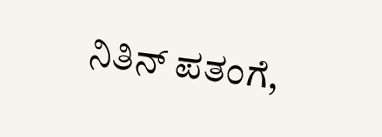ನಿತಿನ್ ಪತಂಗೆ,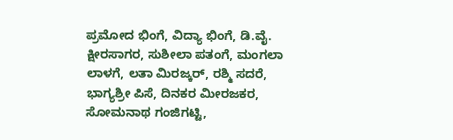ಪ್ರಮೋದ ಭಿಂಗೆ, ವಿದ್ಯಾ ಭಿಂಗೆ, ಡಿ.ವೈ. ಕ್ಷೀರಸಾಗರ, ಸುಶೀಲಾ ಪತಂಗೆ, ಮಂಗಲಾ ಲಾಳಗೆ, ಲತಾ ಮಿರಜ್ಕರ್, ರಶ್ಮಿ ಸದರೆ, ಭಾಗ್ಯಶ್ರೀ ಪಿಸೆ, ದಿನಕರ ಮೀರಜಕರ, ಸೋಮನಾಥ ಗಂಜಿಗಟ್ಟಿ,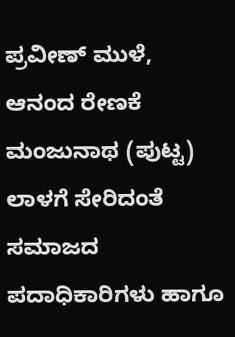ಪ್ರವೀಣ್ ಮುಳೆ, ಆನಂದ ರೇಣಕೆ ಮಂಜುನಾಥ (ಪುಟ್ಟ) ಲಾಳಗೆ ಸೇರಿದಂತೆ ಸಮಾಜದ ಪದಾಧಿಕಾರಿಗಳು ಹಾಗೂ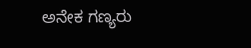ಅನೇಕ ಗಣ್ಯರು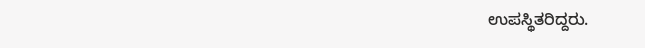ಉಪಸ್ಥಿತರಿದ್ದರು.